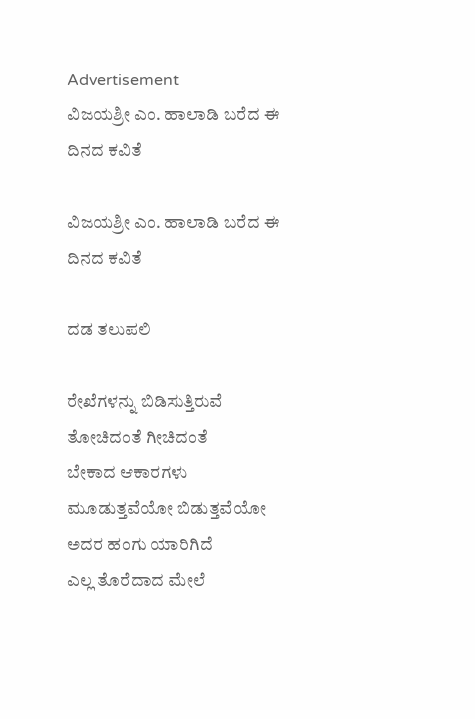Advertisement
ವಿಜಯಶ್ರೀ ಎಂ. ಹಾಲಾಡಿ ಬರೆದ ಈ ದಿನದ ಕವಿತೆ

ವಿಜಯಶ್ರೀ ಎಂ. ಹಾಲಾಡಿ ಬರೆದ ಈ ದಿನದ ಕವಿತೆ

ದಡ ತಲುಪಲಿ

ರೇಖೆಗಳನ್ನು ಬಿಡಿಸುತ್ತಿರುವೆ
ತೋಚಿದಂತೆ ಗೀಚಿದಂತೆ
ಬೇಕಾದ ಆಕಾರಗಳು
ಮೂಡುತ್ತವೆಯೋ ಬಿಡುತ್ತವೆಯೋ
ಅದರ ಹಂಗು ಯಾರಿಗಿದೆ
ಎಲ್ಲ ತೊರೆದಾದ ಮೇಲೆ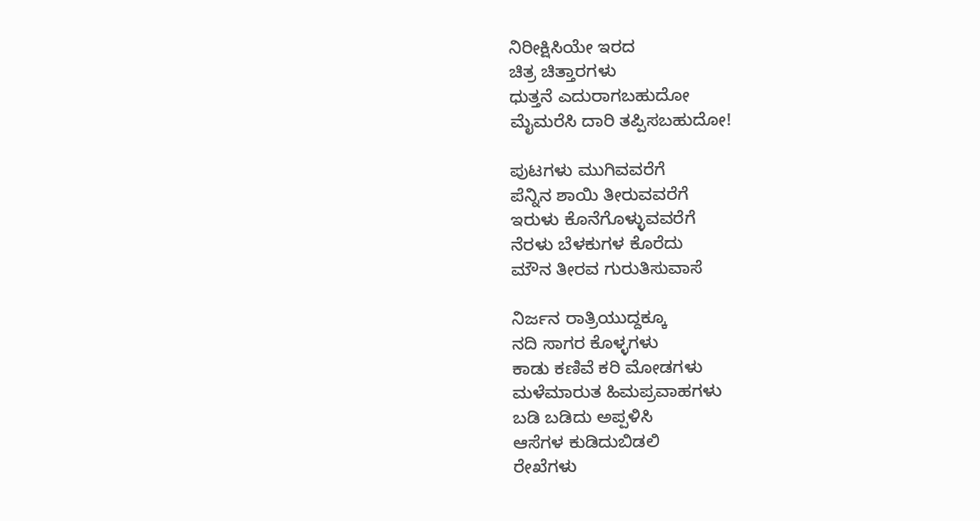ನಿರೀಕ್ಷಿಸಿಯೇ ಇರದ
ಚಿತ್ರ ಚಿತ್ತಾರಗಳು
ಧುತ್ತನೆ ಎದುರಾಗಬಹುದೋ
ಮೈಮರೆಸಿ ದಾರಿ ತಪ್ಪಿಸಬಹುದೋ!

ಪುಟಗಳು ಮುಗಿವವರೆಗೆ
ಪೆನ್ನಿನ ಶಾಯಿ ತೀರುವವರೆಗೆ
ಇರುಳು ಕೊನೆಗೊಳ್ಳುವವರೆಗೆ
ನೆರಳು ಬೆಳಕುಗಳ ಕೊರೆದು
ಮೌನ ತೀರವ ಗುರುತಿಸುವಾಸೆ

ನಿರ್ಜನ ರಾತ್ರಿಯುದ್ದಕ್ಕೂ
ನದಿ ಸಾಗರ ಕೊಳ್ಳಗಳು
ಕಾಡು ಕಣಿವೆ ಕರಿ ಮೋಡಗಳು
ಮಳೆಮಾರುತ ಹಿಮಪ್ರವಾಹಗಳು
ಬಡಿ ಬಡಿದು ಅಪ್ಪಳಿಸಿ
ಆಸೆಗಳ ಕುಡಿದುಬಿಡಲಿ
ರೇಖೆಗಳು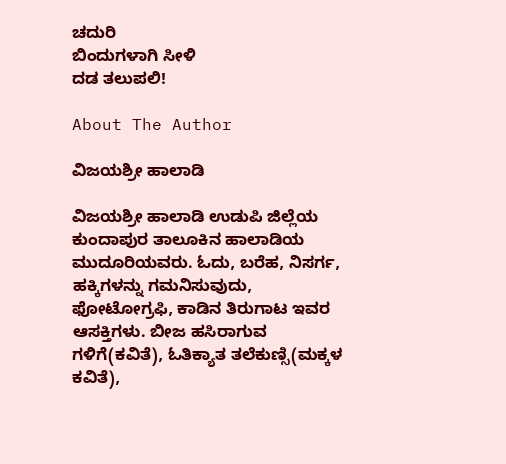ಚದುರಿ
ಬಿಂದುಗಳಾಗಿ ಸೀಳಿ
ದಡ ತಲುಪಲಿ!

About The Author

ವಿಜಯಶ್ರೀ ಹಾಲಾಡಿ

ವಿಜಯಶ್ರೀ ಹಾಲಾಡಿ ಉಡುಪಿ ಜಿಲ್ಲೆಯ ಕುಂದಾಪುರ ತಾಲೂಕಿನ ಹಾಲಾಡಿಯ ಮುದೂರಿಯವರು. ಓದು, ಬರೆಹ, ನಿಸರ್ಗ, ಹಕ್ಕಿಗಳನ್ನು ಗಮನಿಸುವುದು, ಫೋಟೋಗ್ರಫಿ, ಕಾಡಿನ ತಿರುಗಾಟ ಇವರ ಆಸಕ್ತಿಗಳು. ಬೀಜ ಹಸಿರಾಗುವ ಗಳಿಗೆ(ಕವಿತೆ), ಓತಿಕ್ಯಾತ ತಲೆಕುಣ್ಸಿ(ಮಕ್ಕಳ ಕವಿತೆ),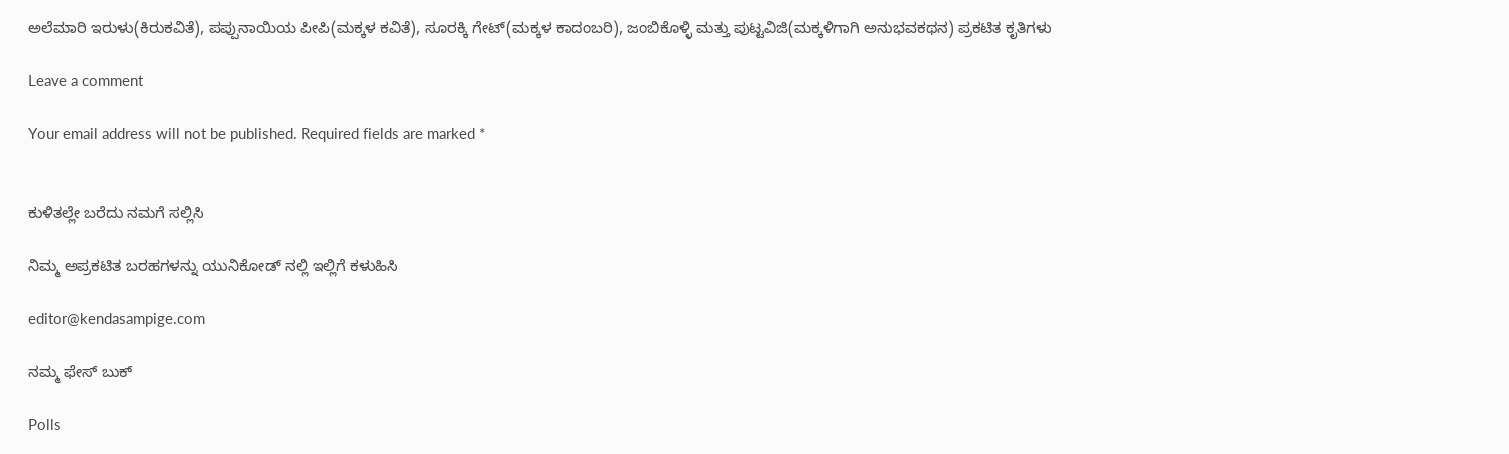ಅಲೆಮಾರಿ ಇರುಳು(ಕಿರುಕವಿತೆ), ಪಪ್ಪುನಾಯಿಯ ಪೀಪಿ(ಮಕ್ಕಳ ಕವಿತೆ), ಸೂರಕ್ಕಿ ಗೇಟ್(ಮಕ್ಕಳ ಕಾದಂಬರಿ), ಜಂಬಿಕೊಳ್ಳಿ ಮತ್ತು ಪುಟ್ಟವಿಜಿ(ಮಕ್ಕಳಿಗಾಗಿ ಅನುಭವಕಥನ) ಪ್ರಕಟಿತ ಕೃತಿಗಳು

Leave a comment

Your email address will not be published. Required fields are marked *


ಕುಳಿತಲ್ಲೇ ಬರೆದು ನಮಗೆ ಸಲ್ಲಿಸಿ

ನಿಮ್ಮ ಅಪ್ರಕಟಿತ ಬರಹಗಳನ್ನು ಯುನಿಕೋಡ್ ನಲ್ಲಿ ಇಲ್ಲಿಗೆ ಕಳುಹಿಸಿ

editor@kendasampige.com

ನಮ್ಮ ಫೇಸ್ ಬುಕ್

Polls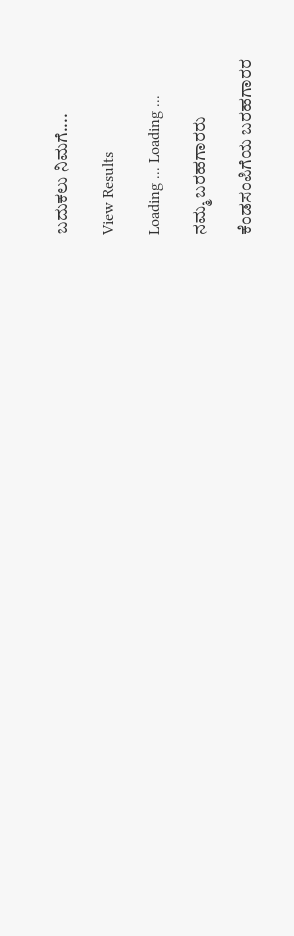ಬದುಕಲು ನಿಮಗೆ....

View Results

Loading ... Loading ...

ನಮ್ಮ ಬರಹಗಾರರು

ಕೆಂಡಸಂಪಿಗೆಯ ಬರಹಗಾರರ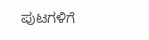ಪುಟಗಳಿಗೆ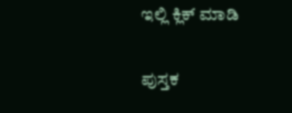ಇಲ್ಲಿ ಕ್ಲಿಕ್ ಮಾಡಿ

ಪುಸ್ತಕ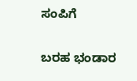ಸಂಪಿಗೆ

ಬರಹ ಭಂಡಾರ